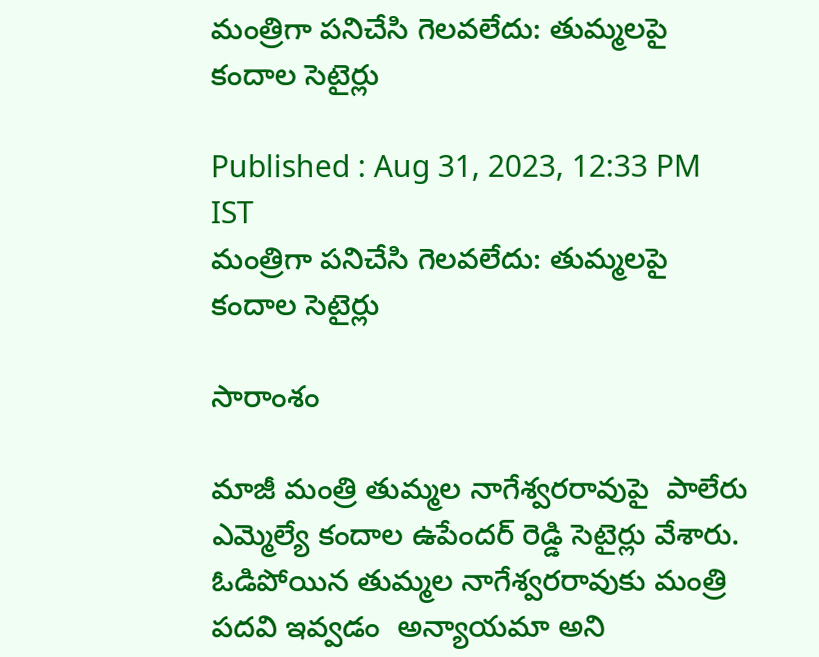మంత్రిగా పనిచేసి గెలవలేదు: తుమ్మలపై కందాల సెటైర్లు

Published : Aug 31, 2023, 12:33 PM IST
మంత్రిగా పనిచేసి గెలవలేదు: తుమ్మలపై కందాల సెటైర్లు

సారాంశం

మాజీ మంత్రి తుమ్మల నాగేశ్వరరావుపై  పాలేరు ఎమ్మెల్యే కందాల ఉపేందర్ రెడ్డి సెటైర్లు వేశారు.  ఓడిపోయిన తుమ్మల నాగేశ్వరరావుకు మంత్రి పదవి ఇవ్వడం  అన్యాయమా అని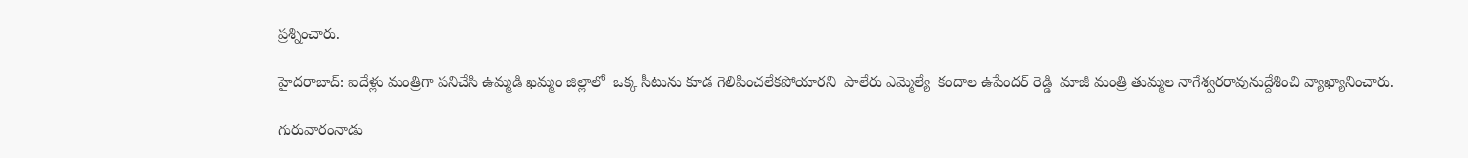ప్రశ్నించారు.

హైదరాబాద్: ఐదేళ్లు మంత్రిగా పనిచేసి ఉమ్మడి ఖమ్మం జిల్లాలో  ఒక్క సీటును కూడ గెలిపించలేకపోయారని  పాలేరు ఎమ్మెల్యే  కందాల ఉపేందర్ రెడ్డి  మాజీ మంత్రి తుమ్మల నాగేశ్వరరావునుద్దేశించి వ్యాఖ్యానించారు.

గురువారంనాడు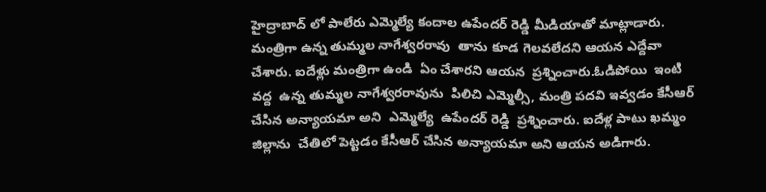హైద్రాబాద్ లో పాలేరు ఎమ్మెల్యే కందాల ఉపేందర్ రెడ్డి మీడియాతో మాట్లాడారు.  మంత్రిగా ఉన్న తుమ్మల నాగేశ్వరరావు  తాను కూడ గెలవలేదని ఆయన ఎద్దేవా చేశారు. ఐదేళ్లు మంత్రిగా ఉండి  ఏం చేశారని ఆయన  ప్రశ్నించారు.ఓడిపోయి  ఇంటి వద్ద  ఉన్న తుమ్మల నాగేశ్వరరావును  పిలిచి ఎమ్మెల్సీ, మంత్రి పదవి ఇవ్వడం కేసీఆర్ చేసిన అన్యాయమా అని  ఎమ్మెల్యే  ఉపేందర్ రెడ్డి  ప్రశ్నించారు. ఐదేళ్ల పాటు ఖమ్మం జిల్లాను  చేతిలో పెట్టడం కేసీఆర్ చేసిన అన్యాయమా అని ఆయన అడిగారు.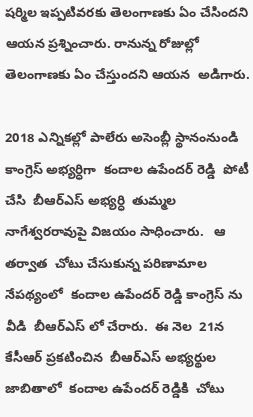షర్మిల ఇప్పటివరకు తెలంగాణకు ఏం చేసిందని ఆయన ప్రశ్నించారు. రానున్న రోజుల్లో తెలంగాణకు ఏం చేస్తుందని ఆయన  అడిగారు.

2018 ఎన్నికల్లో పాలేరు అసెంబ్లీ స్థానంనుండి  కాంగ్రెస్ అభ్యర్ధిగా  కందాల ఉపేందర్ రెడ్డి  పోటీ చేసి  బీఆర్ఎస్ అభ్యర్ధి  తుమ్మల నాగేశ్వరరావుపై విజయం సాధించారు.   ఆ తర్వాత  చోటు చేసుకున్న పరిణామాల నేపథ్యంలో  కందాల ఉపేందర్ రెడ్డి కాంగ్రెస్ ను వీడి  బీఆర్ఎస్ లో చేరారు.  ఈ నెల  21న  కేసీఆర్ ప్రకటించిన  బీఆర్ఎస్ అభ్యర్థుల జాబితాలో  కందాల ఉపేందర్ రెడ్డికి  చోటు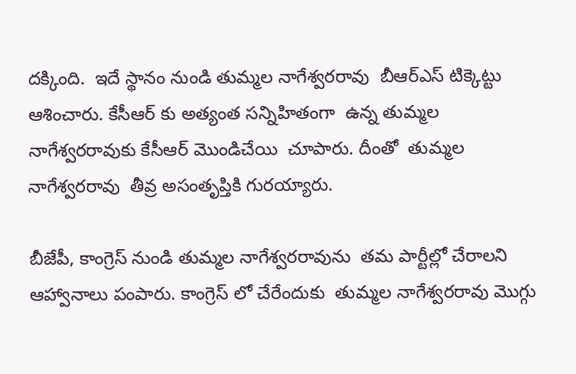దక్కింది.  ఇదే స్థానం నుండి తుమ్మల నాగేశ్వరరావు  బీఆర్ఎస్ టిక్కెట్టు ఆశించారు. కేసీఆర్ కు అత్యంత సన్నిహితంగా  ఉన్న తుమ్మల నాగేశ్వరరావుకు కేసీఆర్ మొండిచేయి  చూపారు. దీంతో  తుమ్మల నాగేశ్వరరావు  తీవ్ర అసంతృప్తికి గురయ్యారు.

బీజేపీ, కాంగ్రెస్ నుండి తుమ్మల నాగేశ్వరరావును  తమ పార్టీల్లో చేరాలని  ఆహ్వానాలు పంపారు. కాంగ్రెస్ లో చేరేందుకు  తుమ్మల నాగేశ్వరరావు మొగ్గు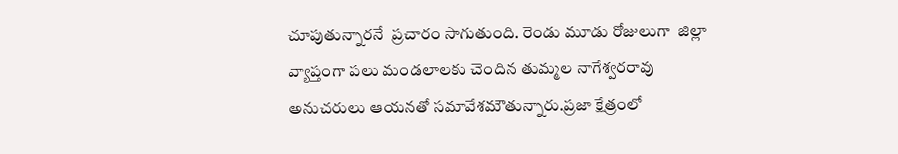చూపుతున్నారనే  ప్రచారం సాగుతుంది. రెండు మూడు రోజులుగా  జిల్లా వ్యాప్తంగా పలు మండలాలకు చెందిన తుమ్మల నాగేశ్వరరావు అనుచరులు ఆయనతో సమావేశమౌతున్నారు.ప్రజా క్షేత్రంలో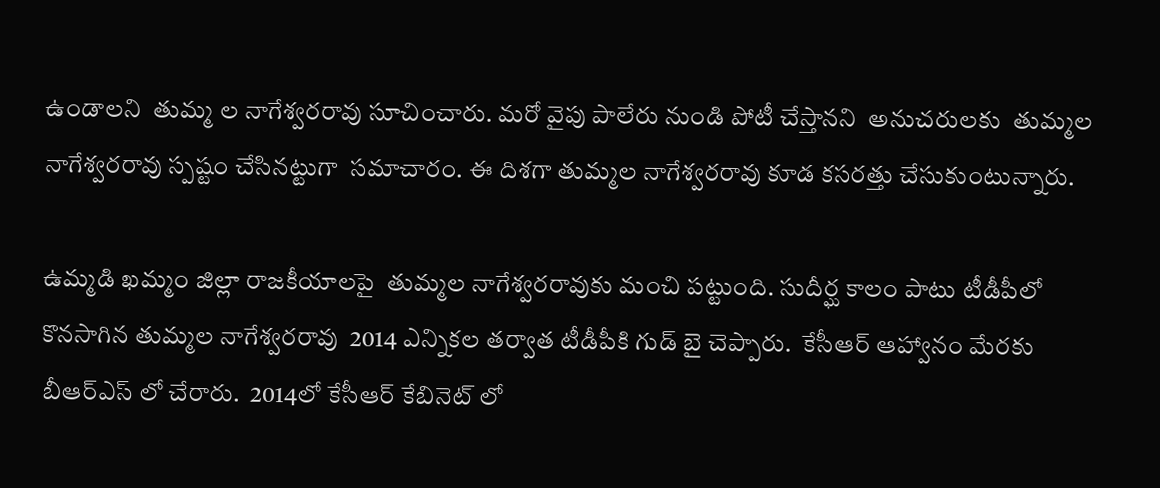ఉండాలని  తుమ్మ ల నాగేశ్వరరావు సూచించారు. మరో వైపు పాలేరు నుండి పోటీ చేస్తానని  అనుచరులకు  తుమ్మల నాగేశ్వరరావు స్పష్టం చేసినట్టుగా  సమాచారం. ఈ దిశగా తుమ్మల నాగేశ్వరరావు కూడ కసరత్తు చేసుకుంటున్నారు.

ఉమ్మడి ఖమ్మం జిల్లా రాజకీయాలపై  తుమ్మల నాగేశ్వరరావుకు మంచి పట్టుంది. సుదీర్ఘ కాలం పాటు టీడీపీలో కొనసాగిన తుమ్మల నాగేశ్వరరావు  2014 ఎన్నికల తర్వాత టీడీపీకి గుడ్ బై చెప్పారు.  కేసీఆర్ ఆహ్వానం మేరకు  బీఆర్ఎస్ లో చేరారు.  2014లో కేసీఆర్ కేబినెట్ లో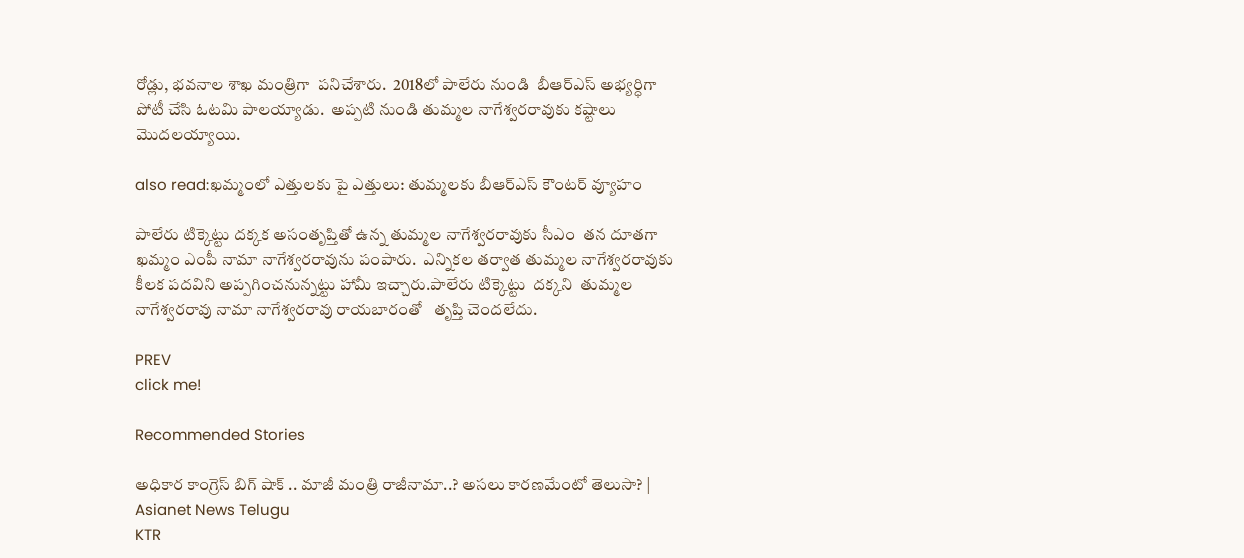రోడ్లు, భవనాల శాఖ మంత్రిగా  పనిచేశారు.  2018లో పాలేరు నుండి  బీఆర్ఎస్ అభ్యర్ధిగా  పోటీ చేసి ఓటమి పాలయ్యాడు.  అప్పటి నుండి తుమ్మల నాగేశ్వరరావుకు కష్టాలు మొదలయ్యాయి.

also read:ఖమ్మంలో ఎత్తులకు పై ఎత్తులు: తుమ్మలకు బీఆర్ఎస్ కౌంటర్ వ్యూహం

పాలేరు టిక్కెట్టు దక్కక అసంతృప్తితో ఉన్న తుమ్మల నాగేశ్వరరావుకు సీఎం  తన దూతగా  ఖమ్మం ఎంపీ నామా నాగేశ్వరరావును పంపారు.  ఎన్నికల తర్వాత తుమ్మల నాగేశ్వరరావుకు  కీలక పదవిని అప్పగించనున్నట్టు హామీ ఇచ్చారు.పాలేరు టిక్కెట్టు  దక్కని  తుమ్మల నాగేశ్వరరావు నామా నాగేశ్వరరావు రాయబారంతో   తృప్తి చెందలేదు.

PREV
click me!

Recommended Stories

అధికార కాంగ్రెస్ బిగ్ షాక్ .. మాజీ మంత్రి రాజీనామా..? అసలు కారణమేంటో తెలుసా? | Asianet News Telugu
KTR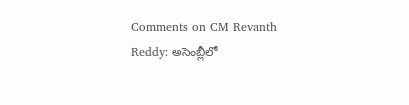Comments on CM Revanth Reddy: అసెంబ్లీలో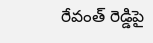రేవంత్ రెడ్డిపై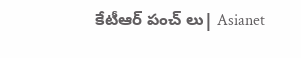కేటీఆర్ పంచ్ లు| Asianet